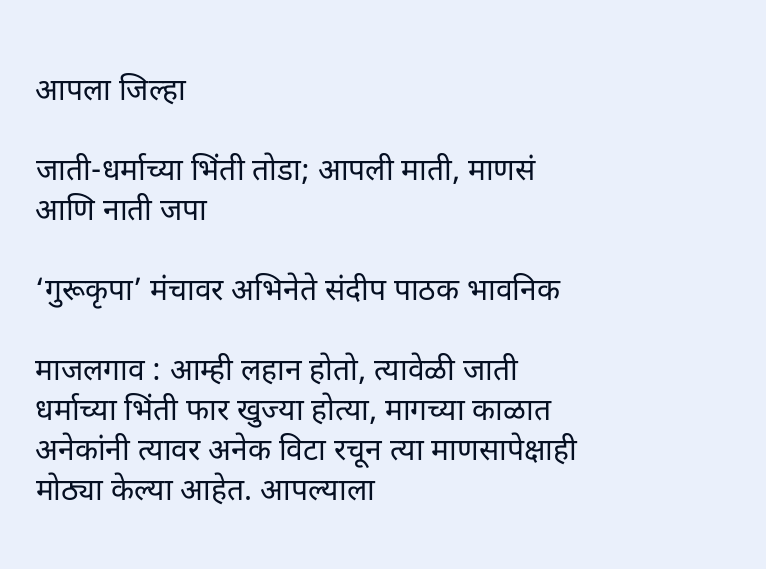आपला जिल्हा

जाती-धर्माच्या भिंती तोडा; आपली माती, माणसं आणि नाती जपा

‘गुरूकृपा’ मंचावर अभिनेते संदीप पाठक भावनिक

माजलगाव : आम्ही लहान होतो, त्यावेळी जाती धर्माच्या भिंती फार खुज्या होत्या, मागच्या काळात अनेकांनी त्यावर अनेक विटा रचून त्या माणसापेक्षाही मोठ्या केल्या आहेत. आपल्याला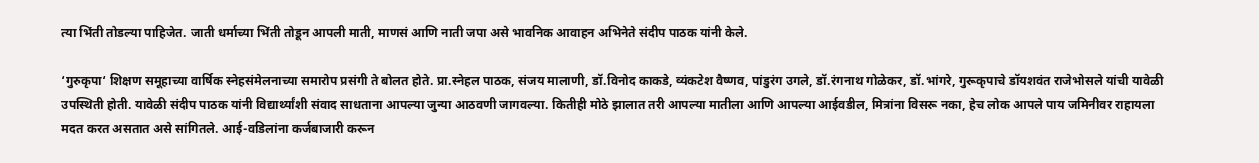त्या भिंती तोडल्या पाहिजेत. जाती धर्माच्या भिंती तोडून आपली माती, माणसं आणि नाती जपा असे भावनिक आवाहन अभिनेते संदीप पाठक यांनी केले.

‘गुरुकृपा‘ शिक्षण समूहाच्या वार्षिक स्नेहसंमेलनाच्या समारोप प्रसंगी ते बोलत होते. प्रा.स्नेहल पाठक, संजय मालाणी, डॉ.विनोद काकडे, व्यंकटेश वैष्णव, पांडुरंग उगले, डॉ.रंगनाथ गोळेकर, डॉ.भांगरे, गुरूकृपाचे डॉयशवंत राजेभोसले यांची यावेळी उपस्थिती होती. यावेळी संदीप पाठक यांनी विद्यार्थ्यांशी संवाद साधताना आपल्या जुन्या आठवणी जागवल्या. कितीही मोठे झालात तरी आपल्या मातीला आणि आपल्या आईवडील, मित्रांना विसरू नका, हेच लोक आपले पाय जमिनीवर राहायला मदत करत असतात असे सांगितले. आई-वडिलांना कर्जबाजारी करून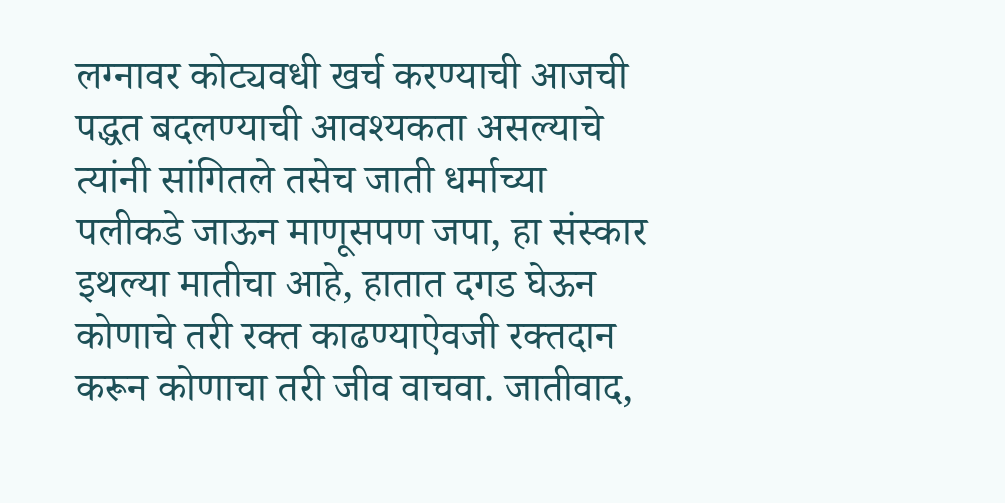लग्नावर कोट्यवधी खर्च करण्याची आजची पद्धत बदलण्याची आवश्यकता असल्याचे त्यांनी सांगितले तसेच जाती धर्माच्या पलीकडे जाऊन माणूसपण जपा, हा संस्कार इथल्या मातीचा आहे, हातात दगड घेऊन कोणाचे तरी रक्त काढण्याऐवजी रक्तदान करून कोणाचा तरी जीव वाचवा. जातीवाद,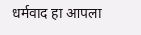धर्मवाद हा आपला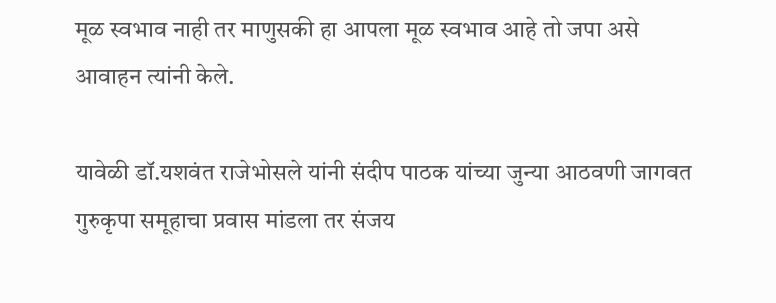मूळ स्वभाव नाही तर माणुसकी हा आपला मूळ स्वभाव आहे तो जपा असे आवाहन त्यांनी केले.

यावेळी डॉ.यशवंत राजेभोसले यांनी संदीप पाठक यांच्या जुन्या आठवणी जागवत गुरुकृपा समूहाचा प्रवास मांडला तर संजय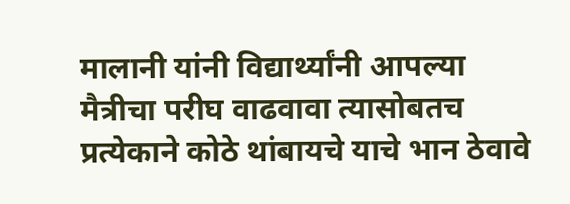मालानी यांनी विद्यार्थ्यांनी आपल्या मैत्रीचा परीघ वाढवावा त्यासोबतच प्रत्येकाने कोठे थांबायचे याचे भान ठेवावे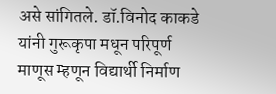असे सांगितले. डॉ.विनोद काकडे यांनी गुरूकृपा मधून परिपूर्ण माणूस म्हणून विद्यार्थी निर्माण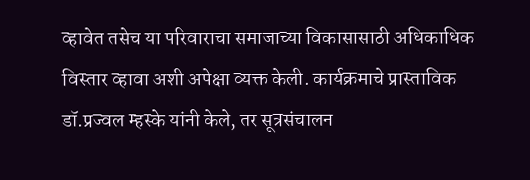व्हावेत तसेच या परिवाराचा समाजाच्या विकासासाठी अधिकाधिक विस्तार व्हावा अशी अपेक्षा व्यक्त केली. कार्यक्रमाचे प्रास्ताविक डॉ.प्रज्वल म्हस्के यांनी केले, तर सूत्रसंचालन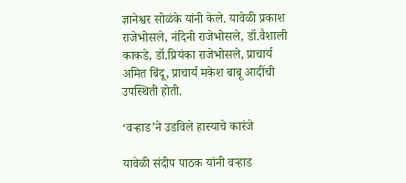ज्ञानेश्वर सोळंके यांनी केले. यावेळी प्रकाश राजेभोसले, नंदिनी राजेभोसले, डॉ.वैशाली काकडे, डॉ.प्रियंका राजेभोसले, प्राचार्य अमित बिंदू, प्राचार्य मकेश बाबू आदींची उपस्थिती होती.

‘वऱ्हाड’ने उडविले हास्याचे कारंजे

यावेळी संदीप पाठक यांनी वऱ्हाड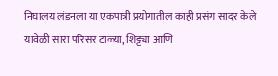निघालय लंडनला या एकपात्री प्रयोगातील काही प्रसंग सादर केले यावेळी सारा परिसर टाळ्या, शिट्ट्या आणि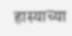हास्याच्या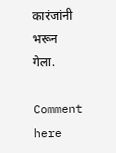कारंजांनी भरून गेला.

Comment here